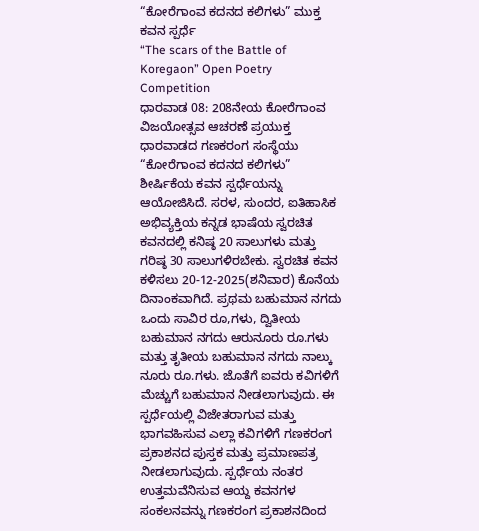“ಕೋರೆಗಾಂವ ಕದನದ ಕಲಿಗಳು” ಮುಕ್ತ ಕವನ ಸ್ಪರ್ಧೆ
“The scars of the Battle of Koregaon” Open Poetry Competition
ಧಾರವಾಡ 08: 208ನೇಯ ಕೋರೆಗಾಂವ ವಿಜಯೋತ್ಸವ ಆಚರಣೆ ಪ್ರಯುಕ್ತ ಧಾರವಾಡದ ಗಣಕರಂಗ ಸಂಸ್ಥೆಯು “ಕೋರೆಗಾಂವ ಕದನದ ಕಲಿಗಳು” ಶೀರ್ಷಿಕೆಯ ಕವನ ಸ್ಪರ್ಧೆಯನ್ನು ಆಯೋಜಿಸಿದೆ. ಸರಳ, ಸುಂದರ, ಐತಿಹಾಸಿಕ ಅಭಿವ್ಯಕ್ತಿಯ ಕನ್ನಡ ಭಾಷೆಯ ಸ್ವರಚಿತ ಕವನದಲ್ಲಿ ಕನಿಷ್ಠ 20 ಸಾಲುಗಳು ಮತ್ತು ಗರಿಷ್ಠ 30 ಸಾಲುಗಳಿರಬೇಕು. ಸ್ವರಚಿತ ಕವನ ಕಳಿಸಲು 20-12-2025(ಶನಿವಾರ) ಕೊನೆಯ ದಿನಾಂಕವಾಗಿದೆ. ಪ್ರಥಮ ಬಹುಮಾನ ನಗದು ಒಂದು ಸಾವಿರ ರೂ,ಗಳು, ದ್ವಿತೀಯ ಬಹುಮಾನ ನಗದು ಆರುನೂರು ರೂ.ಗಳು ಮತ್ತು ತೃತೀಯ ಬಹುಮಾನ ನಗದು ನಾಲ್ಕು ನೂರು ರೂ.ಗಳು. ಜೊತೆಗೆ ಐವರು ಕವಿಗಳಿಗೆ ಮೆಚ್ಚುಗೆ ಬಹುಮಾನ ನೀಡಲಾಗುವುದು. ಈ ಸ್ಪರ್ಧೆಯಲ್ಲಿ ವಿಜೇತರಾಗುವ ಮತ್ತು ಭಾಗವಹಿಸುವ ಎಲ್ಲಾ ಕವಿಗಳಿಗೆ ಗಣಕರಂಗ ಪ್ರಕಾಶನದ ಪುಸ್ತಕ ಮತ್ತು ಪ್ರಮಾಣಪತ್ರ ನೀಡಲಾಗುವುದು. ಸ್ಪರ್ಧೆಯ ನಂತರ ಉತ್ತಮವೆನಿಸುವ ಆಯ್ದ ಕವನಗಳ ಸಂಕಲನವನ್ನು ಗಣಕರಂಗ ಪ್ರಕಾಶನದಿಂದ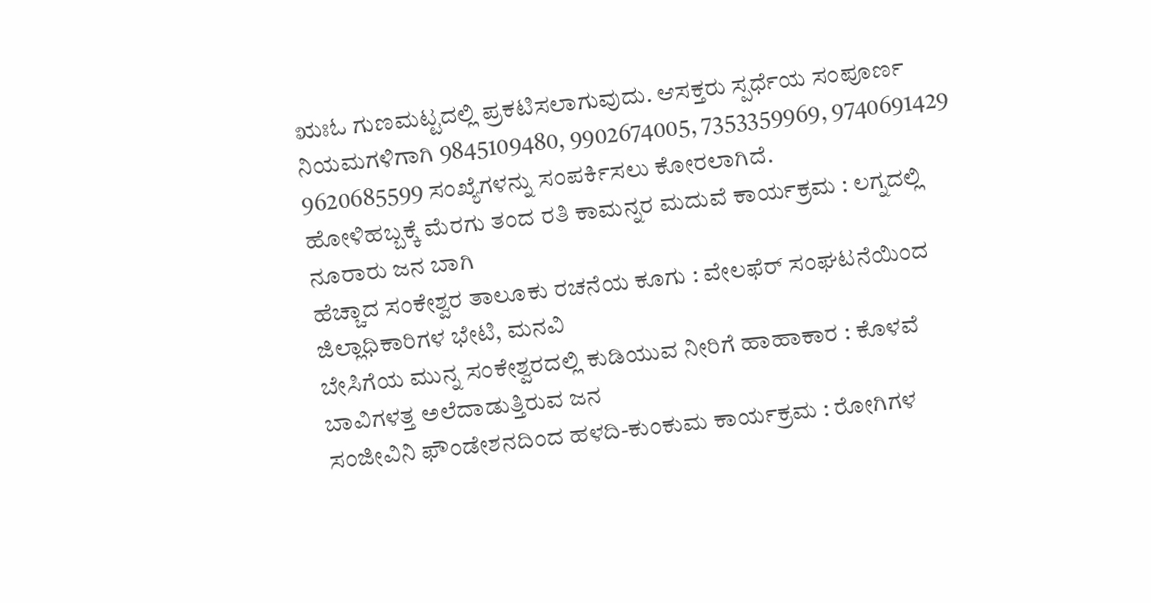ಋಃಓ ಗುಣಮಟ್ಟದಲ್ಲಿ ಪ್ರಕಟಿಸಲಾಗುವುದು. ಆಸಕ್ತರು ಸ್ಪರ್ಧೆಯ ಸಂಪೂರ್ಣ ನಿಯಮಗಳಿಗಾಗಿ 9845109480, 9902674005, 7353359969, 9740691429 9620685599 ಸಂಖ್ಯೆಗಳನ್ನು ಸಂಪರ್ಕಿಸಲು ಕೋರಲಾಗಿದೆ.
ಹೋಳಿಹಬ್ಬಕ್ಕೆ ಮೆರಗು ತಂದ ರತಿ ಕಾಮನ್ನರ ಮದುವೆ ಕಾರ್ಯಕ್ರಮ : ಲಗ್ನದಲ್ಲಿ ನೂರಾರು ಜನ ಬಾಗಿ
ಹೆಚ್ಚಾದ ಸಂಕೇಶ್ವರ ತಾಲೂಕು ರಚನೆಯ ಕೂಗು : ವೇಲಫೆರ್ ಸಂಘಟನೆಯಿಂದ ಜಿಲ್ಲಾಧಿಕಾರಿಗಳ ಭೇಟಿ, ಮನವಿ
ಬೇಸಿಗೆಯ ಮುನ್ನ ಸಂಕೇಶ್ವರದಲ್ಲಿ ಕುಡಿಯುವ ನೀರಿಗೆ ಹಾಹಾಕಾರ : ಕೊಳವೆ ಬಾವಿಗಳತ್ತ ಅಲೆದಾಡುತ್ತಿರುವ ಜನ
ಸಂಜೀವಿನಿ ಫೌಂಡೇಶನದಿಂದ ಹಳದಿ-ಕುಂಕುಮ ಕಾರ್ಯಕ್ರಮ : ರೋಗಿಗಳ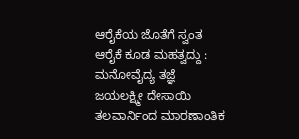ಆರೈಕೆಯ ಜೊತೆಗೆ ಸ್ವಂತ ಆರೈಕೆ ಕೂಡ ಮಹತ್ವದ್ದು : ಮನೋವೈದ್ಯ ತಜ್ಞೆ ಜಯಲಕ್ಷ್ಮೀ ದೇಸಾಯಿ
ತಲವಾರ್ನಿಂದ ಮಾರಣಾಂತಿಕ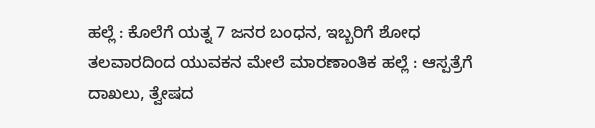ಹಲ್ಲೆ : ಕೊಲೆಗೆ ಯತ್ನ 7 ಜನರ ಬಂಧನ, ಇಬ್ಬರಿಗೆ ಶೋಧ
ತಲವಾರದಿಂದ ಯುವಕನ ಮೇಲೆ ಮಾರಣಾಂತಿಕ ಹಲ್ಲೆ : ಆಸ್ಪತ್ರೆಗೆ ದಾಖಲು, ತ್ವೇಷದ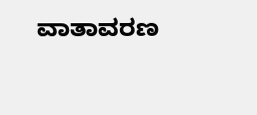ವಾತಾವರಣ